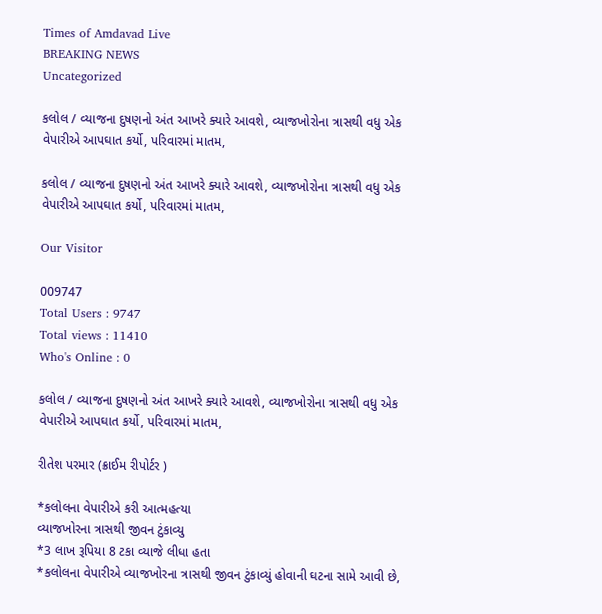Times of Amdavad Live
BREAKING NEWS
Uncategorized

કલોલ / વ્યાજના દુષણનો અંત આખરે ક્યારે આવશે, વ્યાજખોરોના ત્રાસથી વધુ એક વેપારીએ આપઘાત કર્યો, પરિવારમાં માતમ,

કલોલ / વ્યાજના દુષણનો અંત આખરે ક્યારે આવશે, વ્યાજખોરોના ત્રાસથી વધુ એક વેપારીએ આપઘાત કર્યો, પરિવારમાં માતમ,

Our Visitor

009747
Total Users : 9747
Total views : 11410
Who's Online : 0

કલોલ / વ્યાજના દુષણનો અંત આખરે ક્યારે આવશે, વ્યાજખોરોના ત્રાસથી વધુ એક વેપારીએ આપઘાત કર્યો, પરિવારમાં માતમ,

રીતેશ પરમાર (ક્રાઈમ રીપોર્ટર )

*કલોલના વેપારીએ કરી આત્મહત્યા
વ્યાજખોરના ત્રાસથી જીવન ટુંકાવ્યુ
*3 લાખ રૂપિયા 8 ટકા વ્યાજે લીધા હતા
*કલોલના વેપારીએ વ્યાજખોરના ત્રાસથી જીવન ટુંકાવ્યું હોવાની ઘટના સામે આવી છે,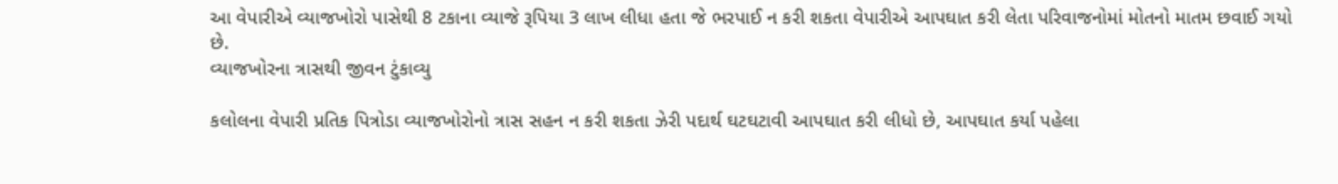આ વેપારીએ વ્યાજખોરો પાસેથી 8 ટકાના વ્યાજે રૂપિયા 3 લાખ લીધા હતા જે ભરપાઈ ન કરી શકતા વેપારીએ આપઘાત કરી લેતા પરિવાજનોમાં મોતનો માતમ છવાઈ ગયો છે.
વ્યાજખોરના ત્રાસથી જીવન ટુંકાવ્યુ

કલોલના વેપારી પ્રતિક પિત્રોડા વ્યાજખોરોનો ત્રાસ સહન ન કરી શકતા ઝેરી પદાર્થ ઘટઘટાવી આપઘાત કરી લીધો છે, આપઘાત કર્યા પહેલા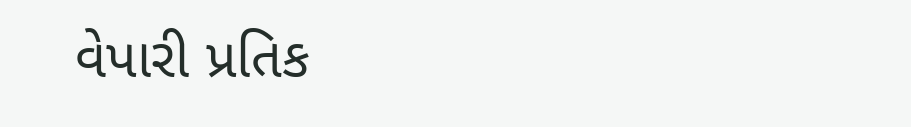વેપારી પ્રતિક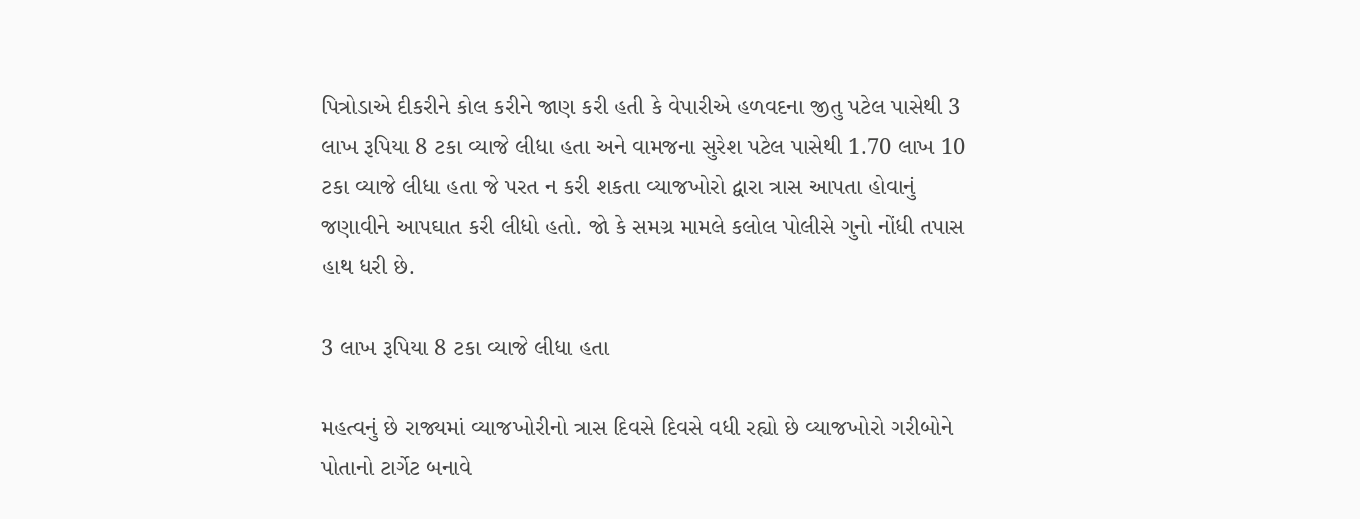પિત્રોડાએ દીકરીને કોલ કરીને જાણ કરી હતી કે વેપારીએ હળવદના જીતુ પટેલ પાસેથી 3 લાખ રૂપિયા 8 ટકા વ્યાજે લીધા હતા અને વામજના સુરેશ પટેલ પાસેથી 1.70 લાખ 10 ટકા વ્યાજે લીધા હતા જે પરત ન કરી શકતા વ્યાજખોરો દ્વારા ત્રાસ આપતા હોવાનું જણાવીને આપઘાત કરી લીધો હતો. જો કે સમગ્ર મામલે કલોલ પોલીસે ગુનો નોંધી તપાસ હાથ ધરી છે.

3 લાખ રૂપિયા 8 ટકા વ્યાજે લીધા હતા

મહત્વનું છે રાજ્યમાં વ્યાજખોરીનો ત્રાસ દિવસે દિવસે વધી રહ્યો છે વ્યાજખોરો ગરીબોને પોતાનો ટાર્ગેટ બનાવે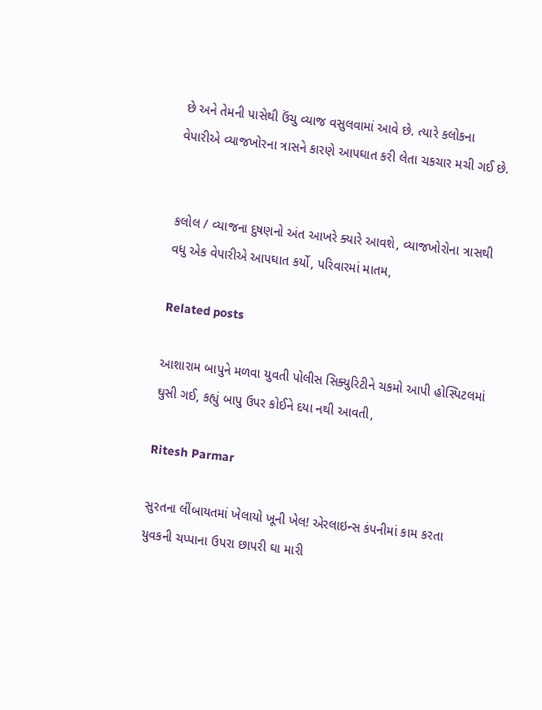છે અને તેમની પાસેથી ઉંચુ વ્યાજ વસુલવામાં આવે છે. ત્યારે કલોકના વેપારીએ વ્યાજખોરના ત્રાસને કારણે આપઘાત કરી લેતા ચકચાર મચી ગઈ છે.


કલોલ / વ્યાજના દુષણનો અંત આખરે ક્યારે આવશે, વ્યાજખોરોના ત્રાસથી વધુ એક વેપારીએ આપઘાત કર્યો, પરિવારમાં માતમ,

Related posts

આશારામ બાપુને મળવા યુવતી પોલીસ સિક્યુરિટીને ચકમો આપી હોસ્પિટલમાં ઘુસી ગઈ, કહ્યું બાપુ ઉપર કોઈને દયા નથી આવતી,

Ritesh Parmar

સુરતના લીંબાયતમાં ખેલાયો ખૂની ખેલ! એરલાઇન્સ કંપનીમાં કામ કરતા યુવકની ચપ્પાના ઉપરા છાપરી ઘા મારી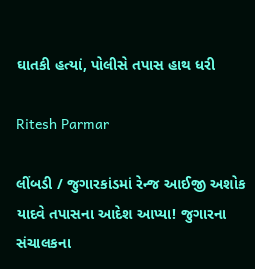ઘાતકી હત્યાં, પોલીસે તપાસ હાથ ધરી

Ritesh Parmar

લીંબડી / જુગારકાંડમાં રેન્જ આઈજી અશોક યાદવે તપાસના આદેશ આપ્યા! જુગારના સંચાલકના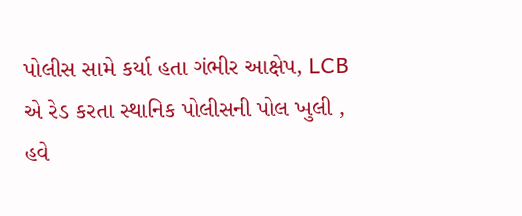પોલીસ સામે કર્યા હતા ગંભીર આક્ષેપ, LCB એ રેડ કરતા સ્થાનિક પોલીસની પોલ ખુલી , હવે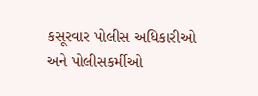કસૂરવાર પોલીસ અધિકારીઓ અને પોલીસકર્મીઓ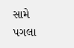સામે પગલા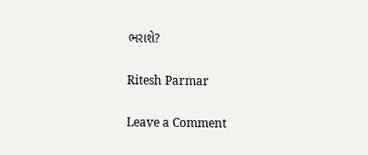ભરાશે?

Ritesh Parmar

Leave a Comment